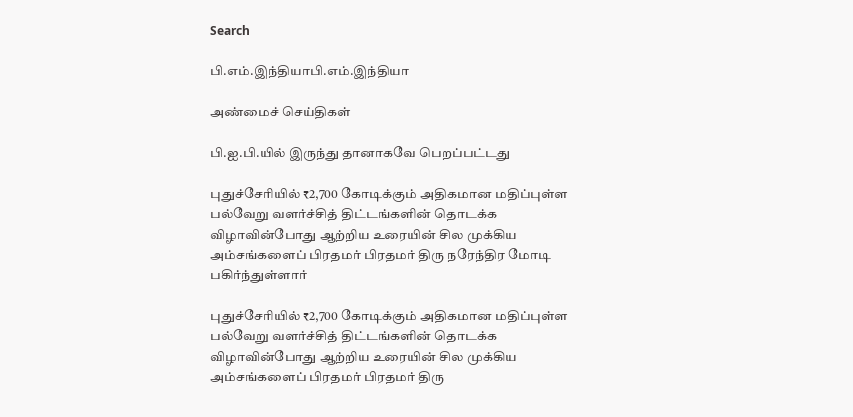Search

பி.எம்.இந்தியாபி.எம்.இந்தியா

அண்மைச் செய்திகள்

பி.ஐ.பி.யில் இருந்து தானாகவே பெறப்பட்டது

புதுச்சேரியில் ₹2,700 கோடிக்கும் அதிகமான மதிப்புள்ள பல்வேறு வளர்ச்சித் திட்டங்களின் தொடக்க விழாவின்போது ஆற்றிய உரையின் சில முக்கிய அம்சங்களைப் பிரதமர் பிரதமர் திரு நரேந்திர மோடி பகிர்ந்துள்ளார்

புதுச்சேரியில் ₹2,700 கோடிக்கும் அதிகமான மதிப்புள்ள பல்வேறு வளர்ச்சித் திட்டங்களின் தொடக்க விழாவின்போது ஆற்றிய உரையின் சில முக்கிய அம்சங்களைப் பிரதமர் பிரதமர் திரு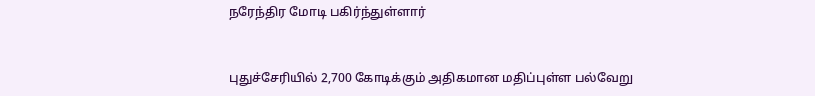நரேந்திர மோடி பகிர்ந்துள்ளார்


புதுச்சேரியில் 2,700 கோடிக்கும் அதிகமான மதிப்புள்ள பல்வேறு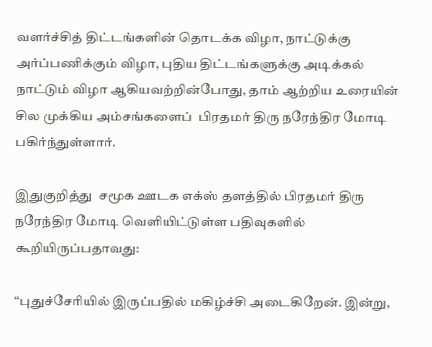வளர்ச்சித் திட்டங்களின் தொடக்க விழா, நாட்டுக்கு அர்ப்பணிக்கும் விழா, புதிய திட்டங்களுக்கு அடிக்கல் நாட்டும் விழா ஆகியவற்றின்போது, தாம் ஆற்றிய உரையின் சில முக்கிய அம்சங்களைப்  பிரதமர் திரு நரேந்திர மோடி பகிர்ந்துள்ளார்.

இதுகுறித்து  சமூக ஊடக எக்ஸ் தளத்தில் பிரதமர் திரு நரேந்திர மோடி வெளியிட்டுள்ள பதிவுகளில் கூறியிருப்பதாவது:

“புதுச்சேரியில் இருப்பதில் மகிழ்ச்சி அடைகிறேன். இன்று,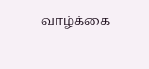வாழ்க்கை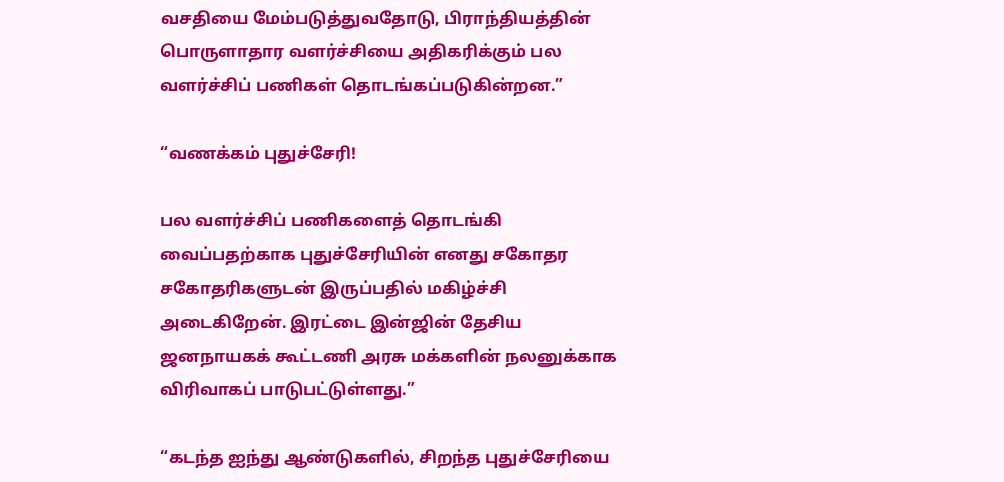வசதியை மேம்படுத்துவதோடு, பிராந்தியத்தின் பொருளாதார வளர்ச்சியை அதிகரிக்கும் பல வளர்ச்சிப் பணிகள் தொடங்கப்படுகின்றன.”

“வணக்கம் புதுச்சேரி!

பல வளர்ச்சிப் பணிகளைத் தொடங்கி வைப்பதற்காக புதுச்சேரியின் எனது சகோதர சகோதரிகளுடன் இருப்பதில் மகிழ்ச்சி அடைகிறேன். இரட்டை இன்ஜின் தேசிய ஜனநாயகக் கூட்டணி அரசு மக்களின் நலனுக்காக விரிவாகப் பாடுபட்டுள்ளது.”

“கடந்த ஐந்து ஆண்டுகளில், சிறந்த புதுச்சேரியை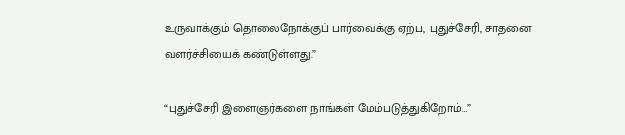உருவாக்கும் தொலைநோக்குப் பார்வைக்கு ஏற்ப, புதுச்சேரி, சாதனை வளர்ச்சியைக் கண்டுள்ளது.”

“புதுச்சேரி இளைஞர்களை நாங்கள் மேம்படுத்துகிறோம்…”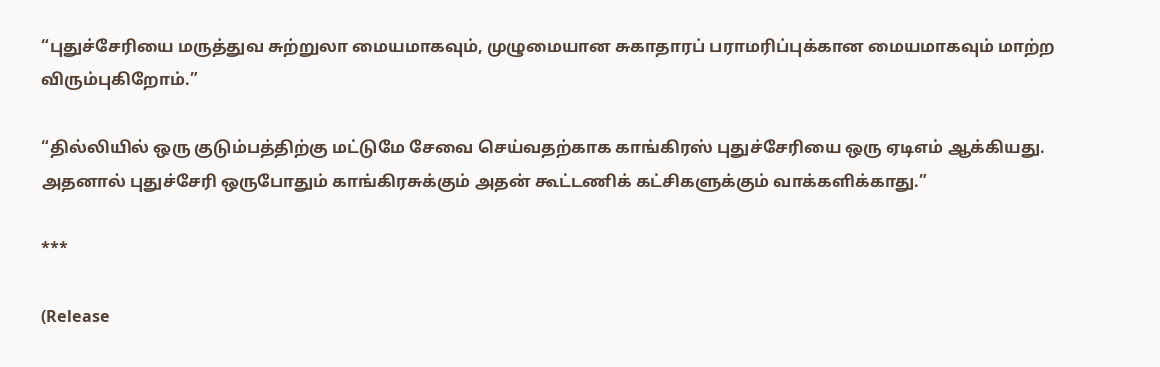“புதுச்சேரியை மருத்துவ சுற்றுலா மையமாகவும், முழுமையான சுகாதாரப் பராமரிப்புக்கான மையமாகவும் மாற்ற விரும்புகிறோம்.”

“தில்லியில் ஒரு குடும்பத்திற்கு மட்டுமே சேவை செய்வதற்காக காங்கிரஸ் புதுச்சேரியை ஒரு ஏடிஎம் ஆக்கியது. அதனால் புதுச்சேரி ஒருபோதும் காங்கிரசுக்கும் அதன் கூட்டணிக் கட்சிகளுக்கும் வாக்களிக்காது.”

***

(Release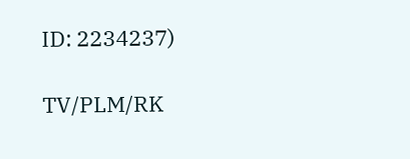ID: 2234237)

TV/PLM/RK